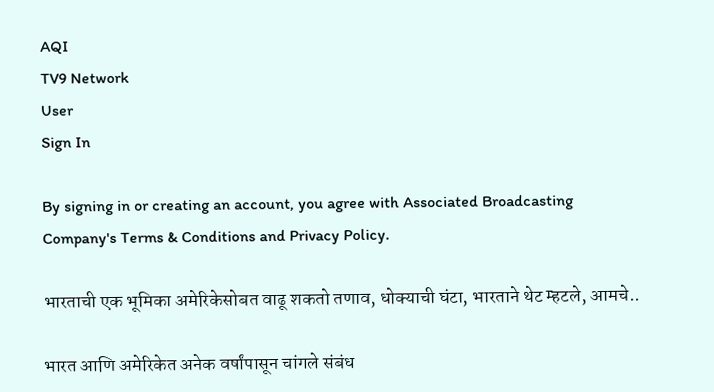AQI
TV9 Network
User
Sign In

By signing in or creating an account, you agree with Associated Broadcasting Company's Terms & Conditions and Privacy Policy.

भारताची एक भूमिका अमेरिकेसोबत वाढू शकतो तणाव, धोक्याची घंटा, भारताने थेट म्हटले, आमचे..

भारत आणि अमेरिकेत अनेक वर्षांपासून चांगले संबंध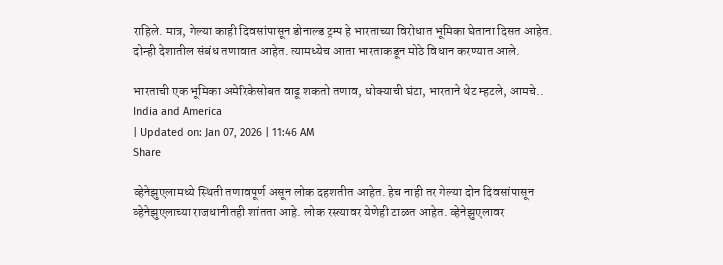राहिले. मात्र, गेल्या काही दिवसांपासून डोनाल्ड ट्रम्प हे भारताच्या विरोधात भूमिका घेताना दिसत आहेत. दोन्ही देशातील संबंध तणावात आहेत. त्यामध्येच आता भारताकडून मोठे विधान करण्यात आले.

भारताची एक भूमिका अमेरिकेसोबत वाढू शकतो तणाव, धोक्याची घंटा, भारताने थेट म्हटले, आमचे..
India and America
| Updated on: Jan 07, 2026 | 11:46 AM
Share

व्हेनेझुएलामध्ये स्थिती तणावपूर्ण असून लोक दहशतीत आहेत. हेच नाही तर गेल्या दोन दिवसांपासून व्हेनेझुएलाच्या राजधानीतही शांतता आहे. लोक रस्त्यावर येणेही टाळत आहेत. व्हेनेझुएलावर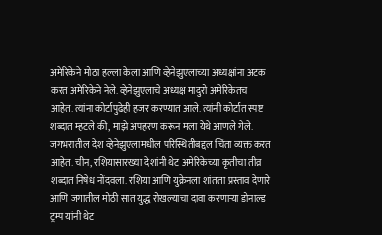अमेरिकेने मोठा हल्ला केला आणि व्हेनेझुएलाच्या अध्यक्षांना अटक करत अमेरिकेने नेले. व्हेनेझुएलाचे अध्यक्ष मादुरो अमेरिकेतच आहेत. त्यांना कोर्टापुढेही हजर करण्यात आले. त्यांनी कोर्टात स्पष्ट शब्दात म्हटले की, माझे अपहरण करून मला येथे आणले गेले. जगभरातील देश व्हेनेझुएलामधील परिस्थितीबद्दल चिंता व्यक्त करत आहेत. चीन, रशियासारख्या देशांनी थेट अमेरिकेच्या कृतीचा तीव्र शब्दात निषेध नोंदवला. रशिया आणि युक्रेनला शांतता प्रस्ताव देणारे आणि जगातील मोठी सात युद्ध रोखल्याचा दावा करणाऱ्या डोनाल्ड ट्रम्प यांनी थेट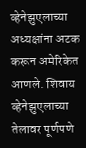व्हेनेझुएलाच्या अध्यक्षांना अटक करून अमेरिकेत आणले. शिवाय व्हेनेझुएलाच्या तेलावर पूर्णपणे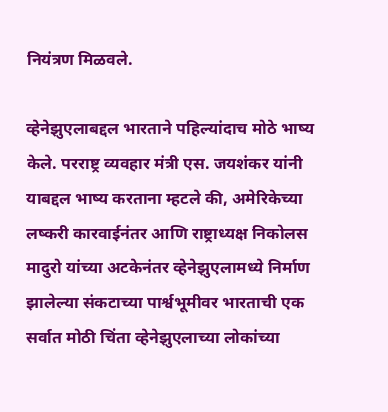नियंत्रण मिळवले.

व्हेनेझुएलाबद्दल भारताने पहिल्यांदाच मोठे भाष्य केले. परराष्ट्र व्यवहार मंत्री एस. जयशंकर यांनी याबद्दल भाष्य करताना म्हटले की, अमेरिकेच्या लष्करी कारवाईनंतर आणि राष्ट्राध्यक्ष निकोलस मादुरो यांच्या अटकेनंतर व्हेनेझुएलामध्ये निर्माण झालेल्या संकटाच्या पार्श्वभूमीवर भारताची एक सर्वात मोठी चिंता व्हेनेझुएलाच्या लोकांच्या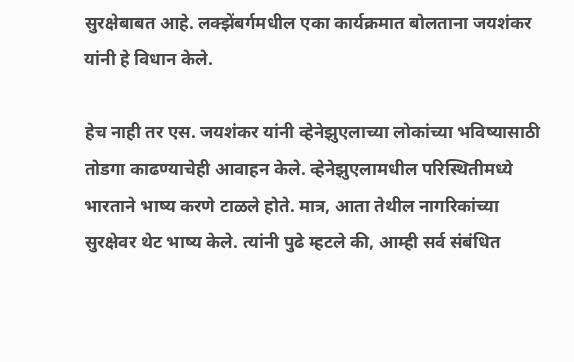सुरक्षेबाबत आहे. लक्झेंबर्गमधील एका कार्यक्रमात बोलताना जयशंकर यांनी हे विधान केले.

हेच नाही तर एस. जयशंकर यांनी व्हेनेझुएलाच्या लोकांच्या भविष्यासाठी तोडगा काढण्याचेही आवाहन केले. व्हेनेझुएलामधील परिस्थितीमध्ये भारताने भाष्य करणे टाळले होते. मात्र, आता तेथील नागरिकांच्या सुरक्षेवर थेट भाष्य केले. त्यांनी पुढे म्हटले की, आम्ही सर्व संबंधित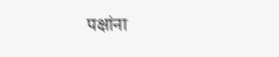पक्षांना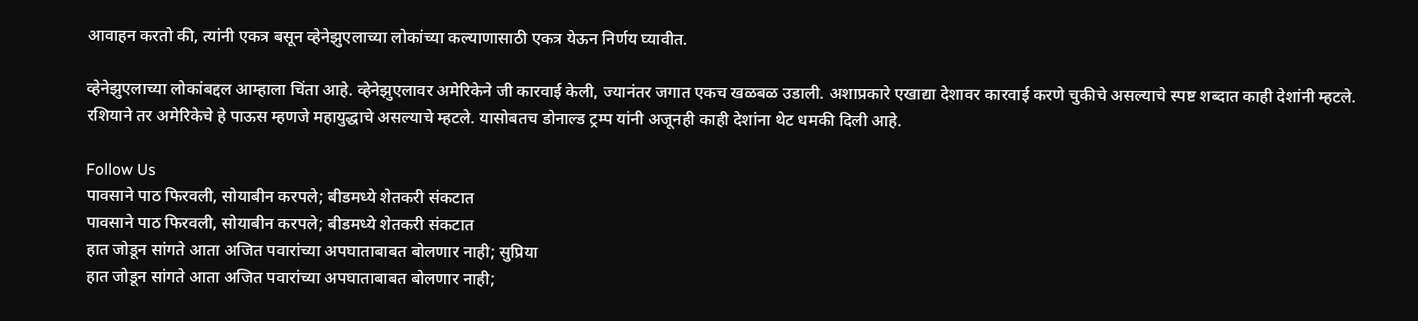आवाहन करतो की, त्यांनी एकत्र बसून व्हेनेझुएलाच्या लोकांच्या कल्याणासाठी एकत्र येऊन निर्णय घ्यावीत.

व्हेनेझुएलाच्या लोकांबद्दल आम्हाला चिंता आहे. व्हेनेझुएलावर अमेरिकेने जी कारवाई केली, ज्यानंतर जगात एकच खळबळ उडाली. अशाप्रकारे एखाद्या देशावर कारवाई करणे चुकीचे असल्याचे स्पष्ट शब्दात काही देशांनी म्हटले. रशियाने तर अमेरिकेचे हे पाऊस म्हणजे महायुद्धाचे असल्याचे म्हटले. यासोबतच डोनाल्ड ट्रम्प यांनी अजूनही काही देशांना थेट धमकी दिली आहे.

Follow Us
पावसाने पाठ फिरवली, सोयाबीन करपले; बीडमध्ये शेतकरी संकटात
पावसाने पाठ फिरवली, सोयाबीन करपले; बीडमध्ये शेतकरी संकटात
हात जोडून सांगते आता अजित पवारांच्या अपघाताबाबत बोलणार नाही; सुप्रिया
हात जोडून सांगते आता अजित पवारांच्या अपघाताबाबत बोलणार नाही;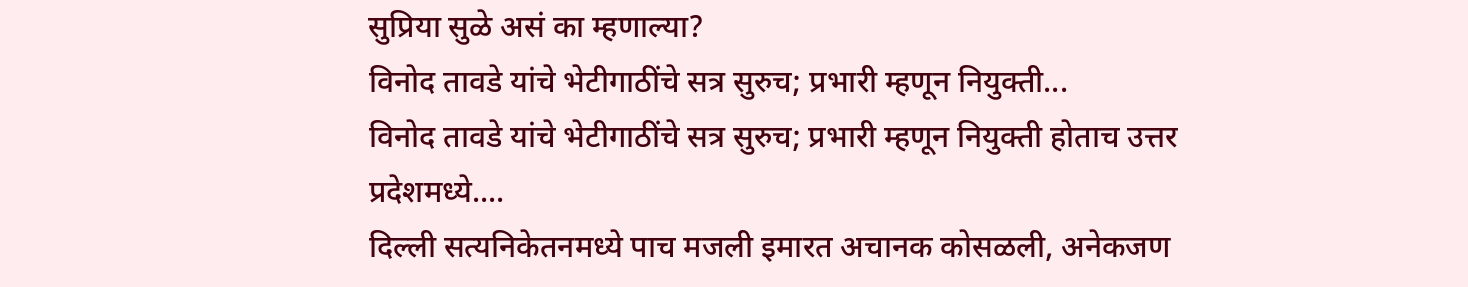सुप्रिया सुळे असं का म्हणाल्या?
विनोद तावडे यांचे भेटीगाठींचे सत्र सुरुच; प्रभारी म्हणून नियुक्ती...
विनोद तावडे यांचे भेटीगाठींचे सत्र सुरुच; प्रभारी म्हणून नियुक्ती होताच उत्तर प्रदेशमध्ये....
दिल्ली सत्यनिकेतनमध्ये पाच मजली इमारत अचानक कोसळली, अनेकजण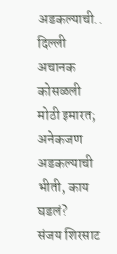अडकल्याची..
दिल्ली अचानक कोसळली मोठी इमारत; अनेकजण अडकल्याची भीती, काय घडलं?
संजय शिरसाट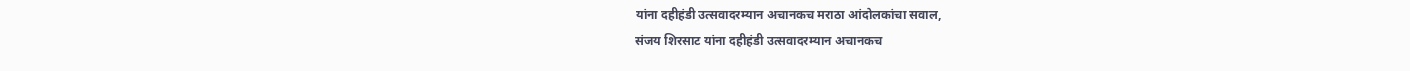यांना दहीहंडी उत्सवादरम्यान अचानकच मराठा आंदोलकांचा सवाल,
संजय शिरसाट यांना दहीहंडी उत्सवादरम्यान अचानकच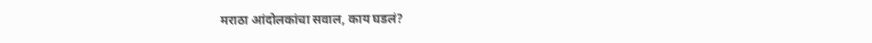मराठा आंदोलकांचा सवाल, काय घडलं?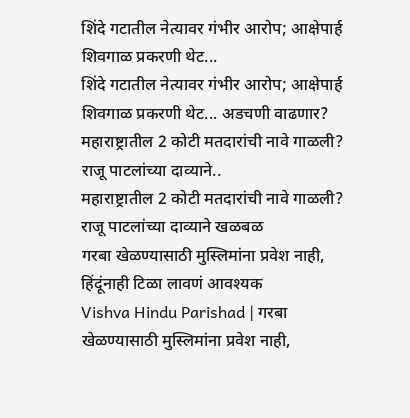शिंदे गटातील नेत्यावर गंभीर आरोप; आक्षेपार्ह शिवगाळ प्रकरणी थेट...
शिंदे गटातील नेत्यावर गंभीर आरोप; आक्षेपार्ह शिवगाळ प्रकरणी थेट... अडचणी वाढणार?
महाराष्ट्रातील 2 कोटी मतदारांची नावे गाळली? राजू पाटलांच्या दाव्याने..
महाराष्ट्रातील 2 कोटी मतदारांची नावे गाळली? राजू पाटलांच्या दाव्याने खळबळ
गरबा खेळण्यासाठी मुस्लिमांना प्रवेश नाही, हिंदूंनाही टिळा लावणं आवश्यक
Vishva Hindu Parishad | गरबा खेळण्यासाठी मुस्लिमांना प्रवेश नाही,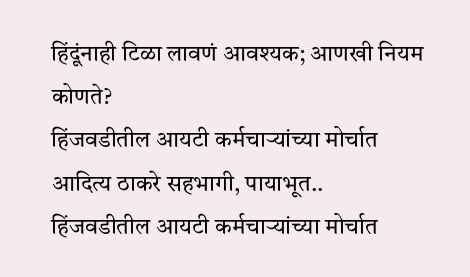हिंदूंनाही टिळा लावणं आवश्यक; आणखी नियम कोणते?
हिंजवडीतील आयटी कर्मचाऱ्यांच्या मोर्चात आदित्य ठाकरे सहभागी, पायाभूत..
हिंजवडीतील आयटी कर्मचाऱ्यांच्या मोर्चात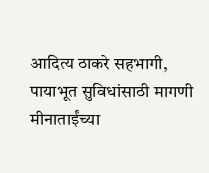आदित्य ठाकरे सहभागी, पायाभूत सुविधांसाठी मागणी
मीनाताईंच्या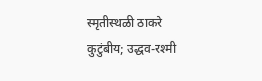स्मृतीस्थळी ठाकरे कुटुंबीय; उद्धव-रश्मी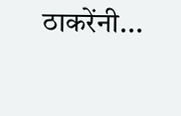ठाकरेंनी...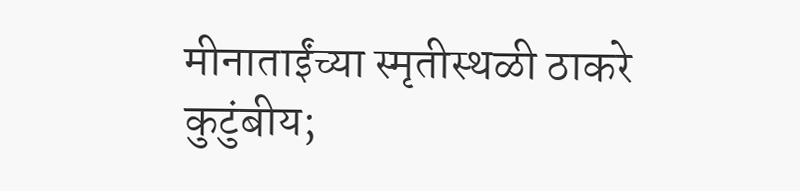मीनाताईंच्या स्मृतीस्थळी ठाकरे कुटुंबीय;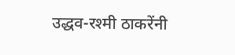उद्धव-रश्मी ठाकरेंनी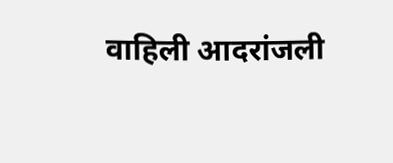वाहिली आदरांजली